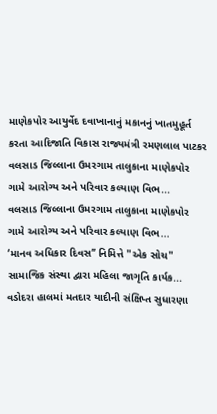માણેકપોર આયુર્વેદ દવાખાનાનું મકાનનું ખાતમુહૂર્ત કરતા આદિજાતિ વિકાસ રાજ્યમંત્રી રમણલાલ પાટકર
વલસાડ જિલ્લાના ઉમરગામ તાલુકાના માણેકપોર ગામે આરોગ્ય અને પરિવાર કલ્યાણ વિભ...
વલસાડ જિલ્લાના ઉમરગામ તાલુકાના માણેકપોર ગામે આરોગ્ય અને પરિવાર કલ્યાણ વિભ...
‘માનવ અધિકાર દિવસ’’ નિમિત્તે "એક સોચ" સામાજિક સંસ્થા દ્વારા મહિલા જાગૃતિ કાર્યક...
વડોદરા હાલમાં મતદાર યાદીની સંક્ષિપ્ત સુધારણા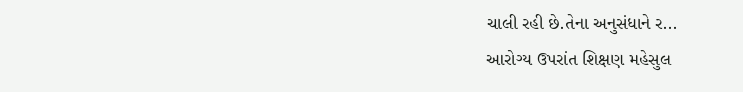ચાલી રહી છે.તેના અનુસંધાને ર...
આરોગ્ય ઉપરાંત શિક્ષણ મહેસુલ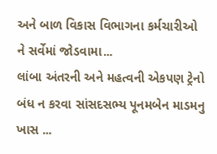અને બાળ વિકાસ વિભાગના કર્મચારીઓ ને સર્વેમાં જોડવામા...
લાંબા અંતરની અને મહત્વની એકપણ ટ્રેનો બંધ ન કરવા સાંસદસભ્ય પૂનમબેન માડમનુ ખાસ ...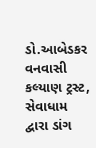ડો.આબેડકર વનવાસી કલ્યાણ ટ્રસ્ટ, સેવાધામ દ્વારા ડાંગ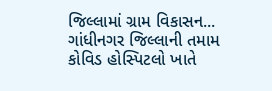જિલ્લામાં ગ્રામ વિકાસન...
ગાંધીનગર જિલ્લાની તમામ કોવિડ હોસ્પિટલો ખાતે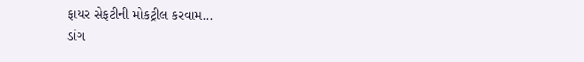ફાયર સેફટીની મોકટ્રીલ કરવામ...
ડાંગ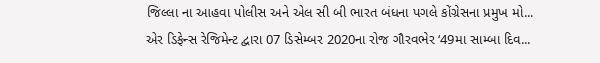જિલ્લા ના આહવા પોલીસ અને એલ સી બી ભારત બંધના પગલે કોંગ્રેસના પ્રમુખ મો...
એર ડિફેન્સ રેજિમેન્ટ દ્વારા 07 ડિસેમ્બર 2020ના રોજ ગૌરવભેર ‘49મા સામ્બા દિવ...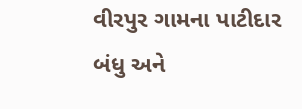વીરપુર ગામના પાટીદાર બંધુ અને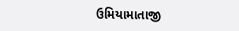ઉમિયામાતાજી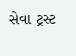સેવા ટ્રસ્ટ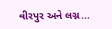વીરપુર અને લગ્ન...